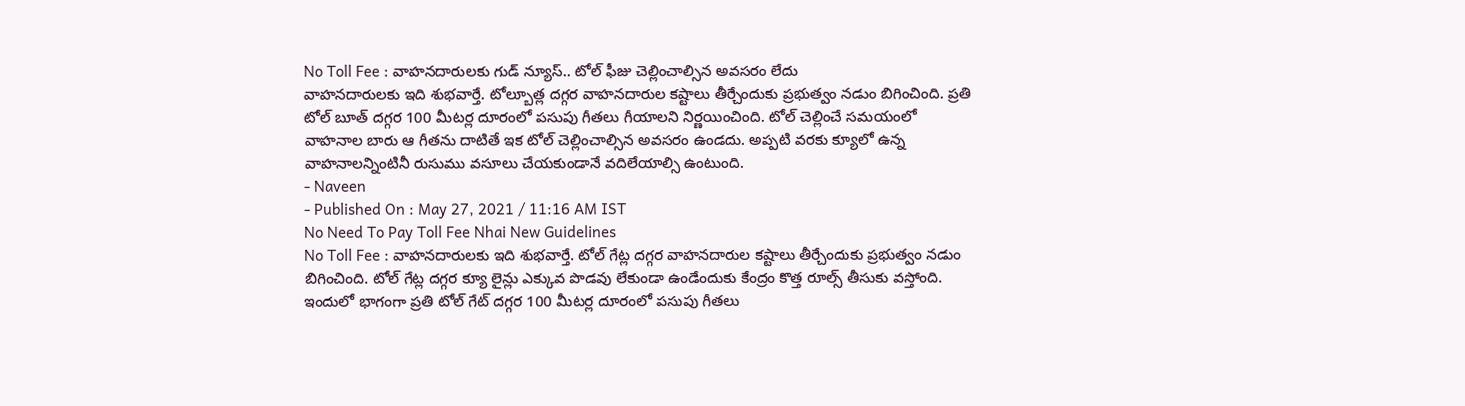No Toll Fee : వాహనదారులకు గుడ్ న్యూస్.. టోల్ ఫీజు చెల్లించాల్సిన అవసరం లేదు
వాహనదారులకు ఇది శుభవార్తే. టోల్బూత్ల దగ్గర వాహనదారుల కష్టాలు తీర్చేందుకు ప్రభుత్వం నడుం బిగించింది. ప్రతి టోల్ బూత్ దగ్గర 100 మీటర్ల దూరంలో పసుపు గీతలు గీయాలని నిర్ణయించింది. టోల్ చెల్లించే సమయంలో వాహనాల బారు ఆ గీతను దాటితే ఇక టోల్ చెల్లించాల్సిన అవసరం ఉండదు. అప్పటి వరకు క్యూలో ఉన్న వాహనాలన్నింటినీ రుసుము వసూలు చేయకుండానే వదిలేయాల్సి ఉంటుంది.
- Naveen
- Published On : May 27, 2021 / 11:16 AM IST
No Need To Pay Toll Fee Nhai New Guidelines
No Toll Fee : వాహనదారులకు ఇది శుభవార్తే. టోల్ గేట్ల దగ్గర వాహనదారుల కష్టాలు తీర్చేందుకు ప్రభుత్వం నడుం బిగించింది. టోల్ గేట్ల దగ్గర క్యూ లైన్లు ఎక్కువ పొడవు లేకుండా ఉండేందుకు కేంద్రం కొత్త రూల్స్ తీసుకు వస్తోంది. ఇందులో భాగంగా ప్రతి టోల్ గేట్ దగ్గర 100 మీటర్ల దూరంలో పసుపు గీతలు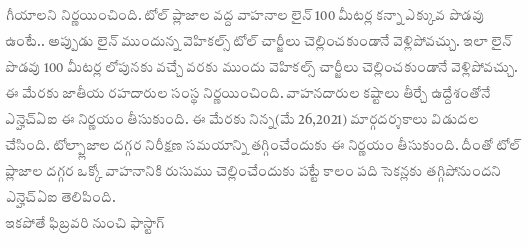గీయాలని నిర్ణయించింది. టోల్ ప్లాజాల వద్ద వాహనాల లైన్ 100 మీటర్ల కన్నా ఎక్కువ పొడవు ఉంటే.. అప్పుడు లైన్ ముందున్న వెహికల్స్ టోల్ చార్జీలు చెల్లించకుండానే వెళ్లిపోవచ్చు. ఇలా లైన్ పొడవు 100 మీటర్ల లోపునకు వచ్చే వరకు ముందు వెహికల్స్ చార్జీలు చెల్లించకుండానే వెళ్లిపోవచ్చు.
ఈ మేరకు జాతీయ రహదారుల సంస్థ నిర్ణయించింది. వాహనదారుల కష్టాలు తీర్చే ఉద్దేశంతోనే ఎన్హెచ్ఏఐ ఈ నిర్ణయం తీసుకుంది. ఈ మేరకు నిన్న(మే 26,2021) మార్గదర్శకాలు విడుదల చేసింది. టోల్ప్లాజాల దగ్గర నిరీక్షణ సమయాన్ని తగ్గించేందుకు ఈ నిర్ణయం తీసుకుంది. దీంతో టోల్ ప్లాజాల దగ్గర ఒక్కో వాహనానికి రుసుము చెల్లించేందుకు పట్టే కాలం పది సెకన్లకు తగ్గిపోనుందని ఎన్హెచ్ఏఐ తెలిపింది.
ఇకపోతే ఫిబ్రవరి నుంచి ఫాస్టాగ్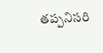తప్పనిసరి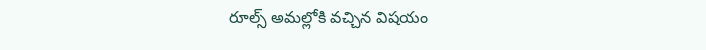రూల్స్ అమల్లోకి వచ్చిన విషయం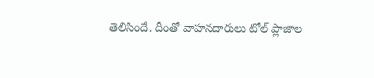తెలిసిందే. దీంతో వాహనదారులు టోల్ ప్లాజాల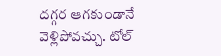దగ్గర ఆగకుండానే వెళ్లిపోవచ్చు. టోల్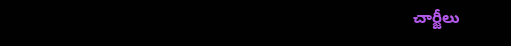చార్జీలు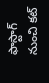ఫాస్టాగ్ నుంచి కట్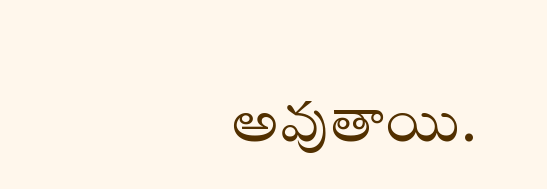అవుతాయి.